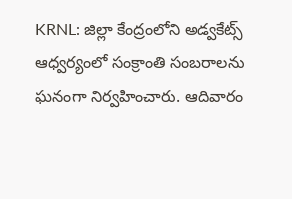KRNL: జిల్లా కేంద్రంలోని అడ్వకేట్స్ ఆధ్వర్యంలో సంక్రాంతి సంబరాలను ఘనంగా నిర్వహించారు. ఆదివారం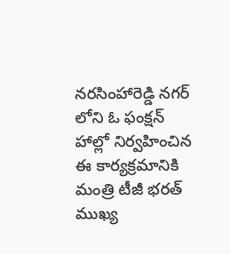నరసింహారెడ్డి నగర్ లోని ఓ ఫంక్షన్ హాల్లో నిర్వహించిన ఈ కార్యక్రమానికి మంత్రి టీజీ భరత్ ముఖ్య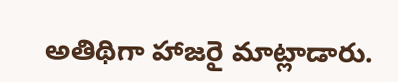అతిథిగా హాజరై మాట్లాడారు.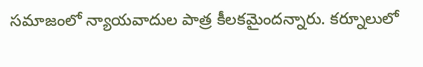సమాజంలో న్యాయవాదుల పాత్ర కీలకమైందన్నారు. కర్నూలులో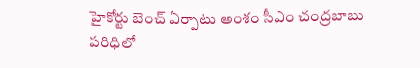హైకోర్టు బెంచ్ ఏర్పాటు అంశం సీఎం చంద్రబాబు పరిధిలో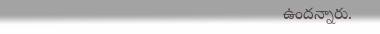ఉందన్నారు.